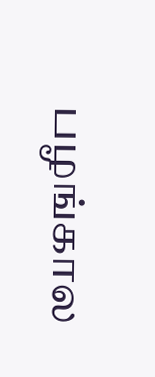பழங்கால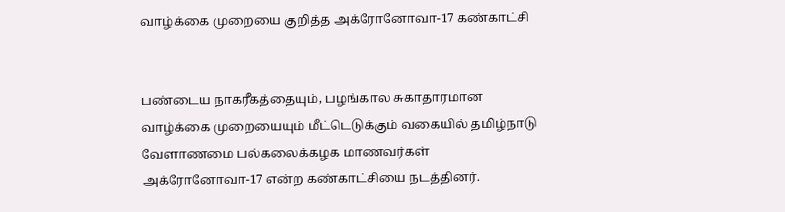வாழ்க்கை முறையை குறித்த அக்ரோனோவா-17 கண்காட்சி


பண்டைய நாகரீகத்தையும், பழங்கால சுகாதாரமான வாழ்க்கை முறையையும் மீட்டெடுக்கும் வகையில் தமிழ்நாடு வேளாணமை பல்கலைக்கழக மாணவர்கள் அக்ரோனோவா-17 என்ற கண்காட்சியை நடத்தினர்.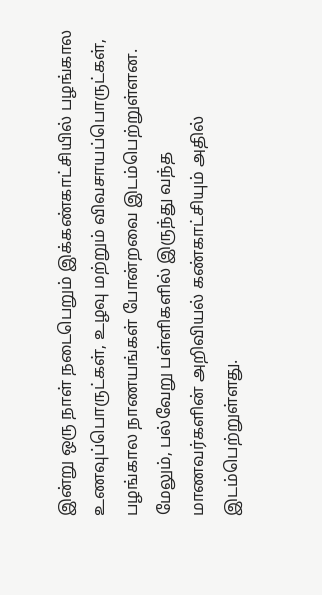இன்று ஒரு நாள் நடைபெறும் இக்கண்காட்சியில் பழங்கால உணவுப்பொருட்கள், உழவு மற்றும் விவசாயப்பொருட்கள், பழங்கால நாணயங்கள் போன்றவை இடம்பெற்றுள்ளன. மேலும், பல்வேறு பள்ளிகளில் இருந்து வந்த மாணவர்களின் அறிவியல் கண்காட்சியும் அதில் இடம்பெற்றுள்ளது.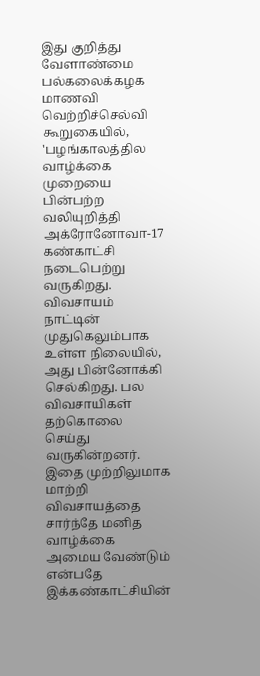இது குறித்து வேளாண்மை பல்கலைக்கழக மாணவி வெற்றிச்செல்வி கூறுகையில், 'பழங்காலத்தில வாழ்க்கை முறையை பின்பற்ற வலியுறித்தி அக்ரோனோவா-17 கண்காட்சி நடைபெற்று வருகிறது. விவசாயம் நாட்டின் முதுகெலும்பாக உள்ள நிலையில், அது பின்னோக்கி செல்கிறது. பல விவசாயிகள் தற்கொலை செய்து வருகின்றனர். இதை முற்றிலுமாக மாற்றி விவசாயத்தை சார்ந்தே மனித வாழ்க்கை அமைய வேண்டும் என்பதே இக்கண்காட்சியின்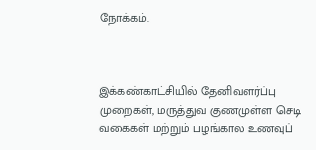நோக்கம்.



இக்கண்காட்சியில் தேனிவளர்ப்பு முறைகள், மருத்துவ குணமுள்ள செடி வகைகள் மற்றும் பழங்கால உணவுப்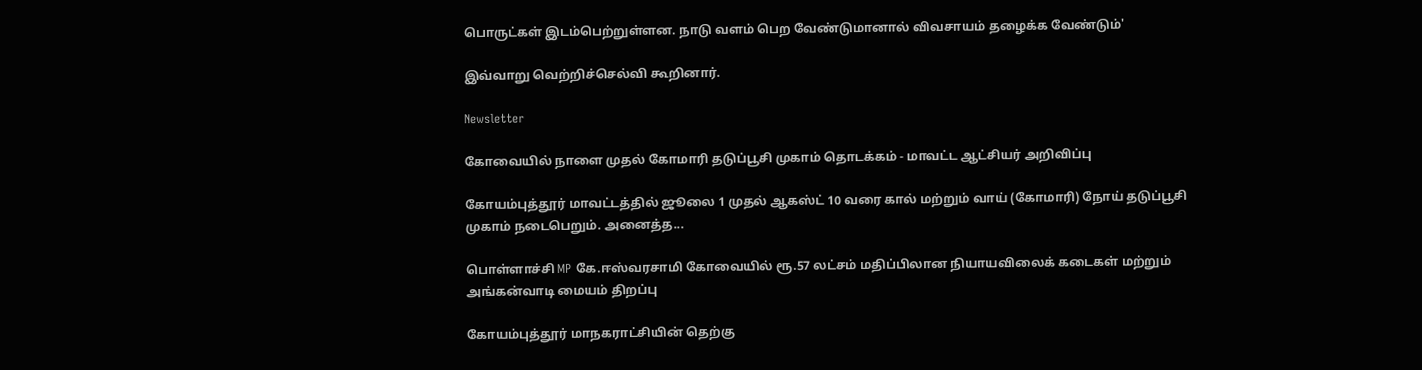பொருட்கள் இடம்பெற்றுள்ளன. நாடு வளம் பெற வேண்டுமானால் விவசாயம் தழைக்க வேண்டும்'

இவ்வாறு வெற்றிச்செல்வி கூறினார்.

Newsletter

கோவையில் நாளை முதல் கோமாரி தடுப்பூசி முகாம் தொடக்கம் - மாவட்ட ஆட்சியர் அறிவிப்பு

கோயம்புத்தூர் மாவட்டத்தில் ஜூலை 1 முதல் ஆகஸ்ட் 10 வரை கால் மற்றும் வாய் (கோமாரி) நோய் தடுப்பூசி முகாம் நடைபெறும். அனைத்த...

பொள்ளாச்சி MP கே.ஈஸ்வரசாமி கோவையில் ரூ.57 லட்சம் மதிப்பிலான நியாயவிலைக் கடைகள் மற்றும் அங்கன்வாடி மையம் திறப்பு

கோயம்புத்தூர் மாநகராட்சியின் தெற்கு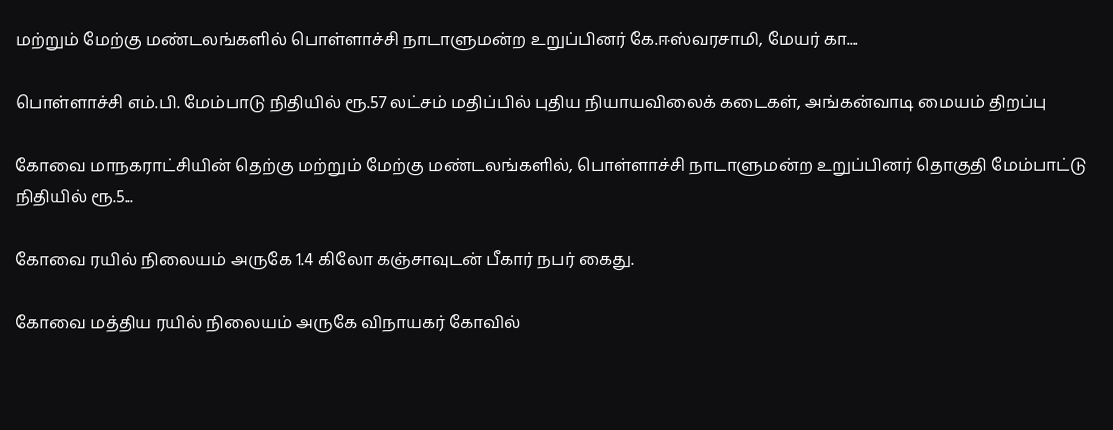மற்றும் மேற்கு மண்டலங்களில் பொள்ளாச்சி நாடாளுமன்ற உறுப்பினர் கே.ஈஸ்வரசாமி, மேயர் கா....

பொள்ளாச்சி எம்.பி. மேம்பாடு நிதியில் ரூ.57 லட்சம் மதிப்பில் புதிய நியாயவிலைக் கடைகள், அங்கன்வாடி மையம் திறப்பு

கோவை மாநகராட்சியின் தெற்கு மற்றும் மேற்கு மண்டலங்களில், பொள்ளாச்சி நாடாளுமன்ற உறுப்பினர் தொகுதி மேம்பாட்டு நிதியில் ரூ.5...

கோவை ரயில் நிலையம் அருகே 1.4 கிலோ கஞ்சாவுடன் பீகார் நபர் கைது.

கோவை மத்திய ரயில் நிலையம் அருகே விநாயகர் கோவில்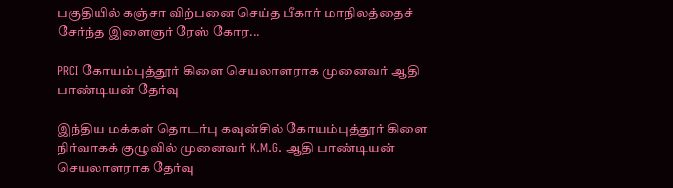பகுதியில் கஞ்சா விற்பனை செய்த பீகார் மாநிலத்தைச் சேர்ந்த இளைஞர் ரேஸ் கோர...

PRCI கோயம்புத்தூர் கிளை செயலாளராக முனைவர் ஆதி பாண்டியன் தேர்வு

இந்திய மக்கள் தொடர்பு கவுன்சில் கோயம்புத்தூர் கிளை நிர்வாகக் குழுவில் முனைவர் K.M.G. ஆதி பாண்டியன் செயலாளராக தேர்வு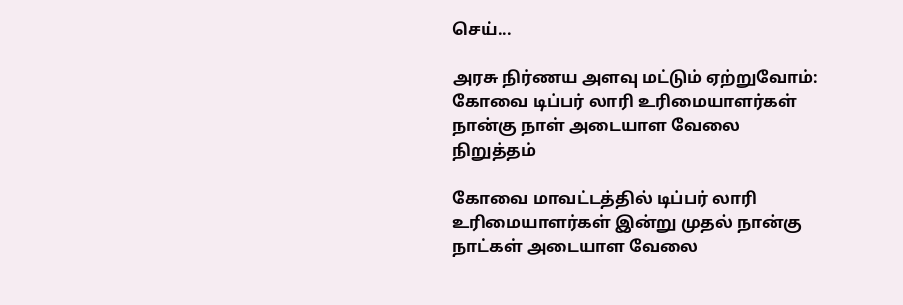செய்...

அரசு நிர்ணய அளவு மட்டும் ஏற்றுவோம்: கோவை டிப்பர் லாரி உரிமையாளர்கள் நான்கு நாள் அடையாள வேலை நிறுத்தம்

கோவை மாவட்டத்தில் டிப்பர் லாரி உரிமையாளர்கள் இன்று முதல் நான்கு நாட்கள் அடையாள வேலை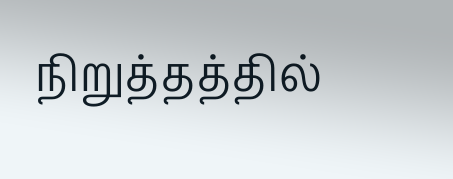நிறுத்தத்தில்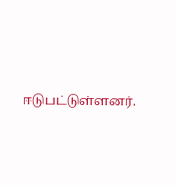ஈடுபட்டுள்ளனர்.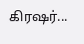கிரஷர்...